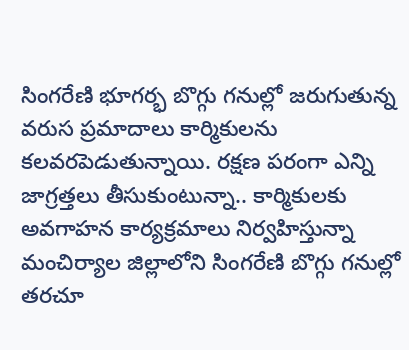సింగరేణి భూగర్భ బొగ్గు గనుల్లో జరుగుతున్న వరుస ప్రమాదాలు కార్మికులను కలవరపెడుతున్నాయి. రక్షణ పరంగా ఎన్ని జాగ్రత్తలు తీసుకుంటున్నా.. కార్మికులకు అవగాహన కార్యక్రమాలు నిర్వహిస్తున్నా మంచిర్యాల జిల్లాలోని సింగరేణి బొగ్గు గనుల్లో తరచూ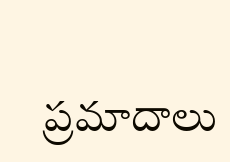ప్రమాదాలు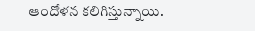ఆందోళన కలిగిస్తున్నాయి.